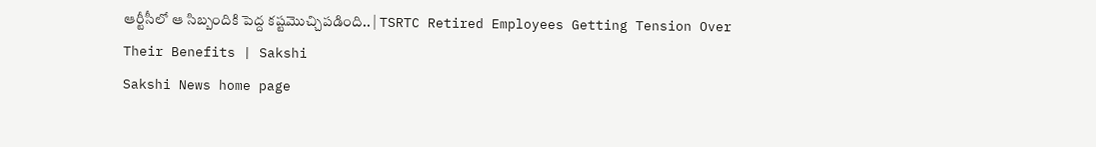ఆర్టీసీలో ఆ సిబ్బందికి పెద్ద కష్టమొచ్చిపడింది.. | TSRTC Retired Employees Getting Tension Over Their Benefits | Sakshi
Sakshi News home page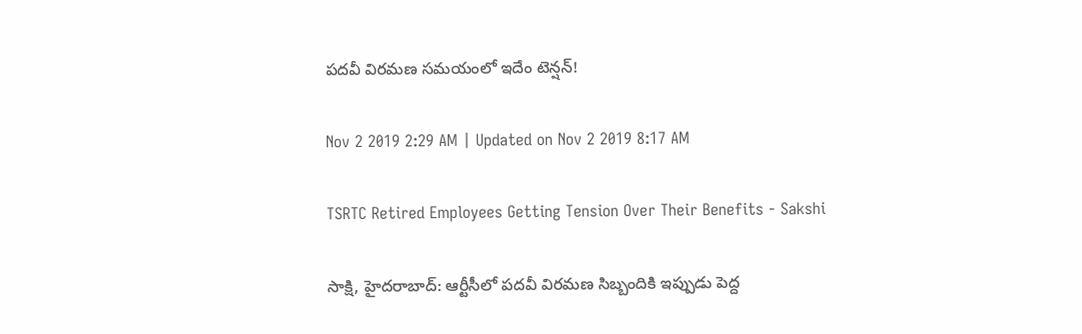పదవీ విరమణ సమయంలో ఇదేం టెన్షన్‌!

Nov 2 2019 2:29 AM | Updated on Nov 2 2019 8:17 AM

TSRTC Retired Employees Getting Tension Over Their Benefits - Sakshi

సాక్షి, హైదరాబాద్‌: ఆర్టీసీలో పదవీ విరమణ సిబ్బందికి ఇప్పుడు పెద్ద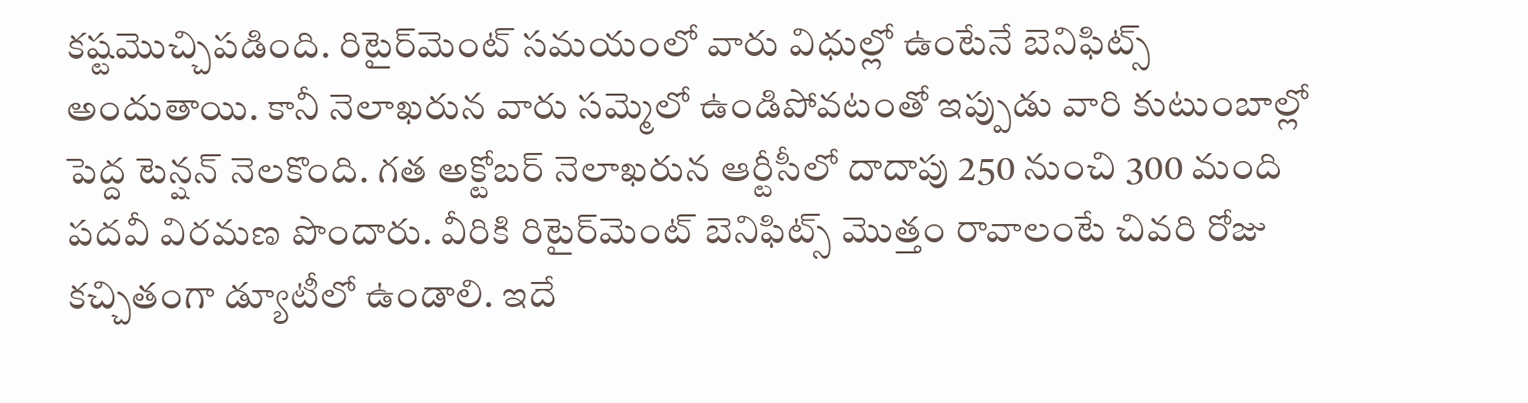కష్టమొచ్చిపడింది. రిటైర్‌మెంట్‌ సమయంలో వారు విధుల్లో ఉంటేనే బెనిఫిట్స్‌ అందుతాయి. కానీ నెలాఖరున వారు సమ్మెలో ఉండిపోవటంతో ఇప్పుడు వారి కుటుంబాల్లో పెద్ద టెన్షన్‌ నెలకొంది. గత అక్టోబర్‌ నెలాఖరున ఆర్టీసీలో దాదాపు 250 నుంచి 300 మంది పదవీ విరమణ పొందారు. వీరికి రిటైర్‌మెంట్‌ బెనిఫిట్స్‌ మొత్తం రావాలంటే చివరి రోజు కచ్చితంగా డ్యూటీలో ఉండాలి. ఇదే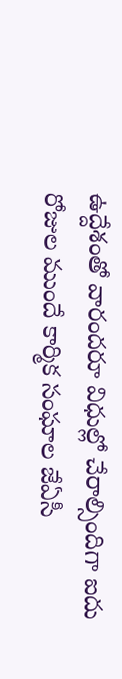ఉద్దేశంతో వారందరూ విధుల్లో చేరాల్సిందిగా ఐదు రోజుల ముందే కార్మిక సంఘాల జేఏసీ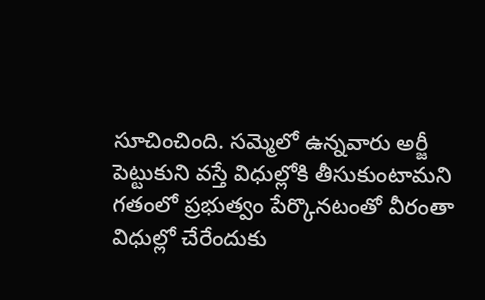సూచించింది. సమ్మెలో ఉన్నవారు అర్జీ పెట్టుకుని వస్తే విధుల్లోకి తీసుకుంటామని గతంలో ప్రభుత్వం పేర్కొనటంతో వీరంతా విధుల్లో చేరేందుకు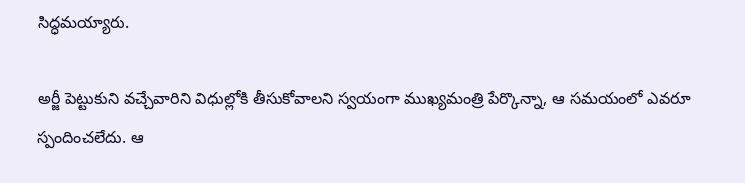సిద్ధమయ్యారు.

అర్జీ పెట్టుకుని వచ్చేవారిని విధుల్లోకి తీసుకోవాలని స్వయంగా ముఖ్యమంత్రి పేర్కొన్నా, ఆ సమయంలో ఎవరూ స్పందించలేదు. ఆ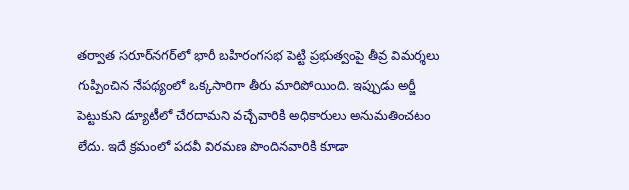తర్వాత సరూర్‌నగర్‌లో భారీ బహిరంగసభ పెట్టి ప్రభుత్వంపై తీవ్ర విమర్శలు గుప్పించిన నేపథ్యంలో ఒక్కసారిగా తీరు మారిపోయింది. ఇప్పుడు అర్జీ పెట్టుకుని డ్యూటీలో చేరదామని వచ్చేవారికి అధికారులు అనుమతించటం లేదు. ఇదే క్రమంలో పదవీ విరమణ పొందినవారికి కూడా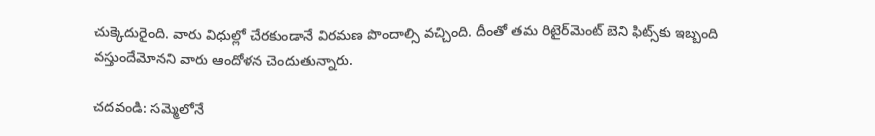చుక్కెదురైంది. వారు విధుల్లో చేరకుండానే విరమణ పొందాల్సి వచ్చింది. దీంతో తమ రిటైర్‌మెంట్‌ బెని ఫిట్స్‌కు ఇబ్బంది వస్తుందేమోనని వారు ఆందోళన చెందుతున్నారు.

చదవండి: సమ్మెలోనే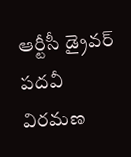ఆర్టీసీ డ్రైవర్‌ పదవీ విరమణ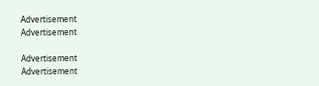Advertisement
Advertisement

Advertisement
Advertisement